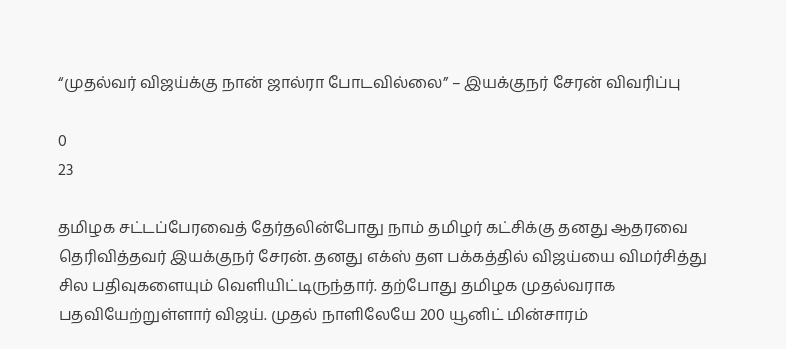“முதல்வர் விஜய்க்கு நான் ஜால்ரா போடவில்லை” – இயக்குநர் சேரன் விவரிப்பு

0
23

தமிழக சட்டப்பேரவைத் தேர்தலின்போது நாம் தமிழர் கட்சிக்கு தனது ஆதரவை தெரிவித்தவர் இயக்குநர் சேரன். தனது எக்ஸ் தள பக்கத்தில் விஜய்யை விமர்சித்து சில பதிவுகளையும் வெளியிட்டிருந்தார். தற்போது தமிழக முதல்வராக பதவியேற்றுள்ளார் விஜய். முதல் நாளிலேயே 200 யூனிட் மின்சாரம்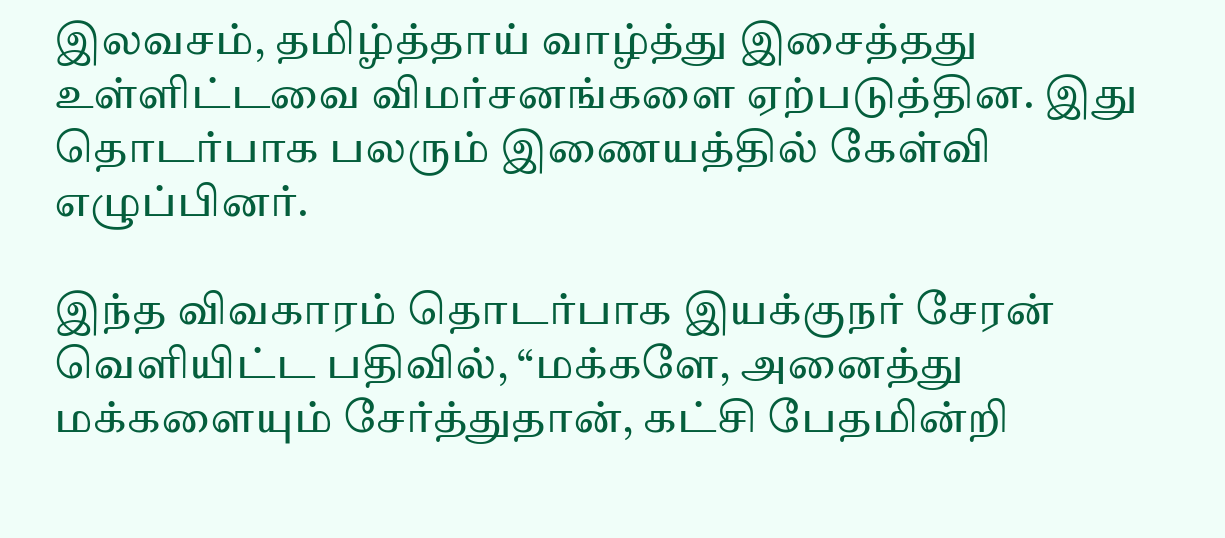இலவசம், தமிழ்த்தாய் வாழ்த்து இசைத்தது உள்ளிட்டவை விமர்சனங்களை ஏற்படுத்தின. இது தொடர்பாக பலரும் இணையத்தில் கேள்வி எழுப்பினர்.

இந்த விவகாரம் தொடர்பாக இயக்குநர் சேரன் வெளியிட்ட பதிவில், “மக்களே, அனைத்து மக்களையும் சேர்த்துதான், கட்சி பேதமின்றி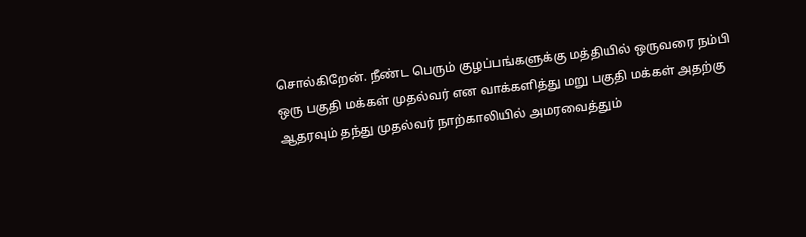சொல்கிறேன். நீண்ட பெரும் குழப்பங்களுக்கு மத்தியில் ஒருவரை நம்பி ஒரு பகுதி மக்கள் முதல்வர் என வாக்களித்து மறு பகுதி மக்கள் அதற்கு ஆதரவும் தந்து முதல்வர் நாற்காலியில் அமரவைத்தும்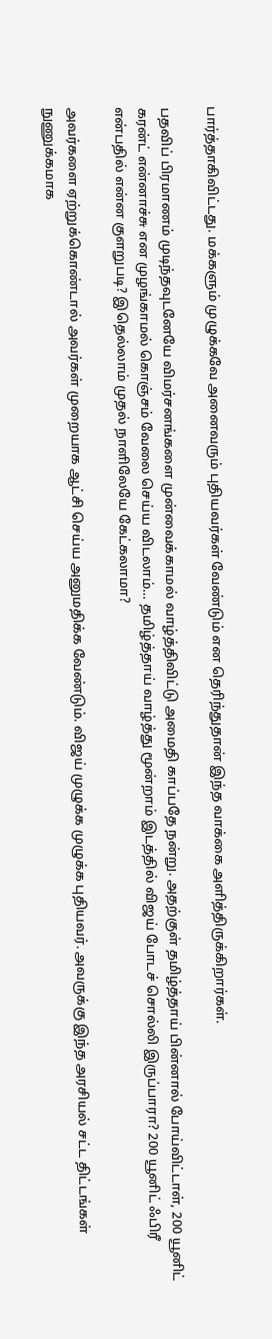பார்த்தாகிவிட்டது. மக்களும் முழுக்கவே அனைவரும் புதியவர்கள் வேண்டும் என தெரிந்துதான் இந்த வாக்கை அளித்திருக்கிறார்கள்.

பதவிப் பிரமாணம் முடிந்தவுடனேயே விமர்சனங்களை முன்வைக்காமல் வாழ்த்திவிட்டு அமைதி காப்பதே நன்று. அதற்குள் தமிழ்த்தாய் பின்னால் போய்விட்டாள், 200 யூனிட் கரன்ட் என்னாச்சு என முழங்காமல் கொஞ்சம் வேலை செய்ய விடலாம்… தமிழ்த்தாய் வாழ்த்து மூன்றாம் இடத்தில் விஜய் போடச் சொல்லி இருப்பாரா? 200 யூனிட் ஃபிரீ என்பதில் என்ன குளறுபடி? இதெல்லாம் முதல் நாளிலேயே கேட்கலாமா?

அவர்களை ஏற்றுக்கொண்டால் அவர்கள் முறையாக ஆட்சி செய்ய அனுமதிக்க வேண்டும். விஜய் முழுக்க முழுக்க புதியவர். அவருக்கு இந்த அரசியல் சட்ட திட்டங்கள் நுணுக்கமாக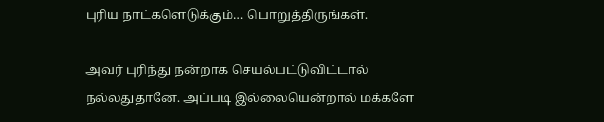புரிய நாட்களெடுக்கும்… பொறுத்திருங்கள்.

அவர் புரிந்து நன்றாக செயல்பட்டுவிட்டால் நல்லதுதானே. அப்படி இல்லையென்றால் மக்களே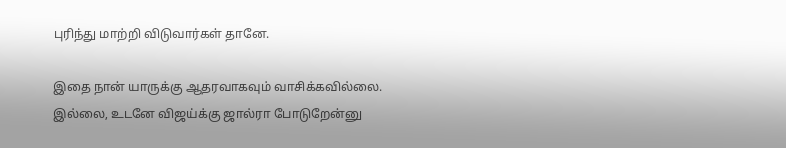புரிந்து மாற்றி விடுவார்கள் தானே.

இதை நான் யாருக்கு ஆதரவாகவும் வாசிக்கவில்லை. இல்லை, உடனே விஜய்க்கு ஜால்ரா போடுறேன்னு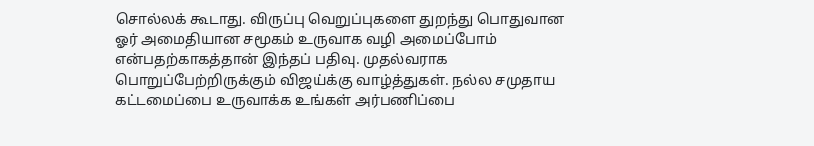சொல்லக் கூடாது. விருப்பு வெறுப்புகளை துறந்து பொதுவான ஓர் அமைதியான சமூகம் உருவாக வழி அமைப்போம் என்பதற்காகத்தான் இந்தப் பதிவு. முதல்வராக பொறுப்பேற்றிருக்கும் விஜய்க்கு வாழ்த்துகள். நல்ல சமுதாய கட்டமைப்பை உருவாக்க உங்கள் அர்பணிப்பை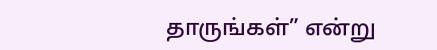தாருங்கள்” என்று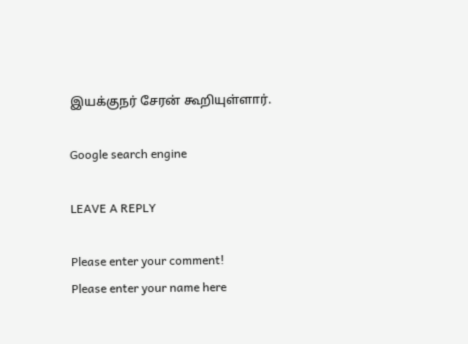இயக்குநர் சேரன் கூறியுள்ளார்.

Google search engine

LEAVE A REPLY

Please enter your comment!
Please enter your name here